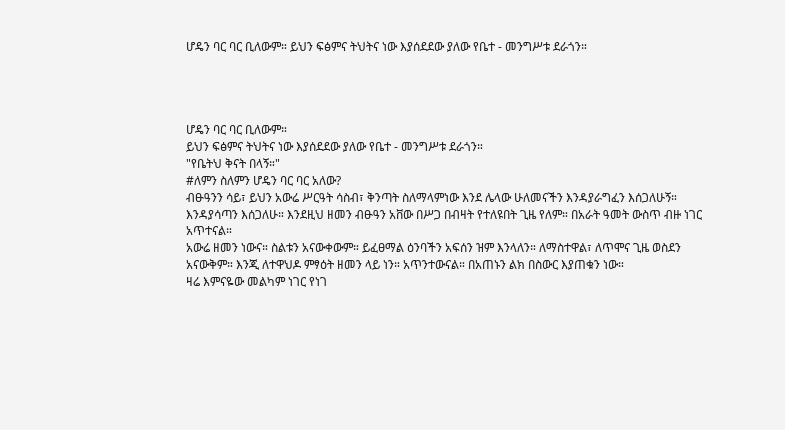ሆዴን ባር ባር ቢለውም። ይህን ፍፅምና ትህትና ነው እያሰደደው ያለው የቤተ - መንግሥቱ ደራጎን።




ሆዴን ባር ባር ቢለውም።
ይህን ፍፅምና ትህትና ነው እያሰደደው ያለው የቤተ - መንግሥቱ ደራጎን።
"የቤትህ ቅናት በላኝ።"
#ለምን ስለምን ሆዴን ባር ባር አለው?
ብፁዓንን ሳይ፣ ይህን አውሬ ሥርዓት ሳስብ፣ ቅንጣት ስለማላምነው እንደ ሌላው ሁለመናችን እንዳያራግፈን እሰጋለሁኝ። እንዳያሳጣን እሰጋለሁ። እንደዚህ ዘመን ብፁዓን አቨው በሥጋ በብዛት የተለዩበት ጊዜ የለም። በአራት ዓመት ውስጥ ብዙ ነገር አጥተናል።
አውሬ ዘመን ነውና። ስልቱን አናውቀውም። ይፈፀማል ዕንባችን አፍሰን ዝም እንላለን። ለማስተዋል፣ ለጥሞና ጊዜ ወስደን አናውቅም። እንጂ ለተዋህዶ ምፃዕት ዘመን ላይ ነን። አጥንተውናል። በአጠኑን ልክ በስውር እያጠቁን ነው።
ዛሬ እምናዬው መልካም ነገር የነገ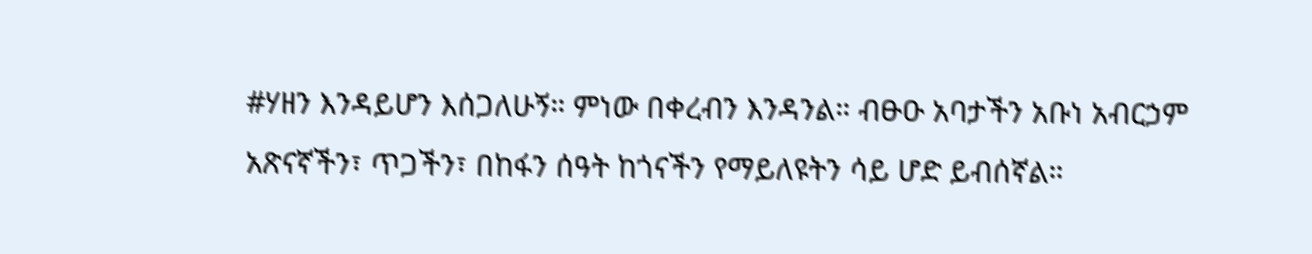#ሃዘን እንዳይሆን እሰጋለሁኝ። ምነው በቀረብን እንዳንል። ብፁዑ አባታችን አቡነ አብርኃም አጽናኛችን፣ ጥጋችን፣ በከፋን ሰዓት ከጎናችን የማይለዩትን ሳይ ሆድ ይብሰኛል።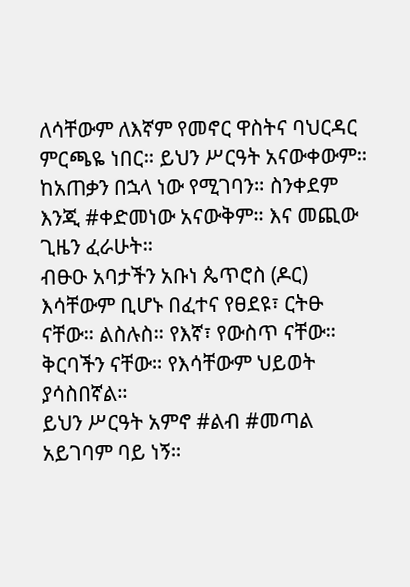ለሳቸውም ለእኛም የመኖር ዋስትና ባህርዳር ምርጫዬ ነበር። ይህን ሥርዓት አናውቀውም። ከአጠቃን በኋላ ነው የሚገባን። ስንቀደም እንጂ #ቀድመነው አናውቅም። እና መጪው ጊዜን ፈራሁት።
ብፁዑ አባታችን አቡነ ጴጥሮስ (ዶር) እሳቸውም ቢሆኑ በፈተና የፀደዩ፣ ርትፁ ናቸው። ልስሉስ። የእኛ፣ የውስጥ ናቸው። ቅርባችን ናቸው። የእሳቸውም ህይወት ያሳስበኛል።
ይህን ሥርዓት አምኖ #ልብ #መጣል አይገባም ባይ ነኝ።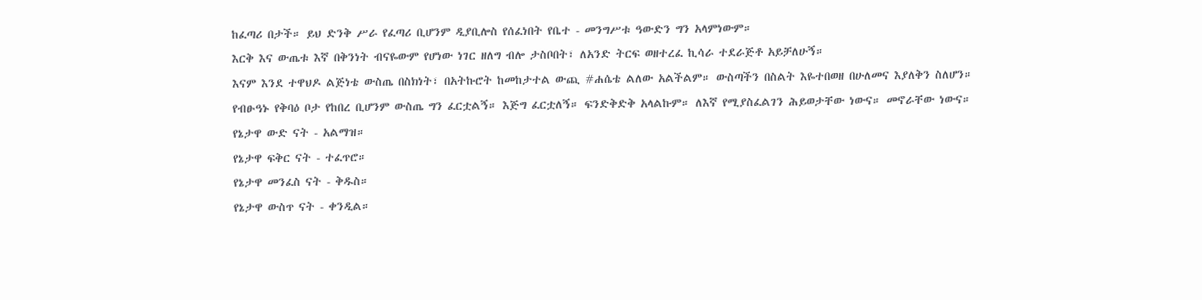ከፈጣሪ በታች። ይህ ድንቅ ሥራ የፈጣሪ ቢሆንም ዲያቢሎስ የሰፈነበት የቤተ - መንግሥቱ ዓውድን ግን አላምነውም።
እርቅ እና ውጤቱ እኛ በቅንነት ብናዬውም የሆነው ነገር ዘለግ ብሎ ታስቦበት፣ ለአንድ ትርፍ ወዘተረፈ ኪሳራ ተደራጅቶ አይቻለሁኝ።
እናም እንደ ተዋህዶ ልጅነቴ ውስጤ በስክነት፣ በአትኩሮት ከመከታተል ውጪ #ሐሴቴ ልለው አልችልም። ውስጣችን በስልት እዬተበወዘ በሁለመና እያለቅን ስለሆን።
የብፁዓኑ የቅባዕ ቦታ የከበረ ቢሆንም ውስጤ ግን ፈርቷልኝ። እጅግ ፈርቷለኝ። ፍንድቅድቅ አላልኩም። ለእኛ የሚያስፈልገን ሕይወታቸው ነውና። መኖራቸው ነውና።
የኔታዋ ውድ ናት - አልማዝ።
የኔታዋ ፍቅር ናት - ተፈጥሮ።
የኔታዋ መንፈስ ናት - ቅዱስ።
የኔታዋ ውስጥ ናት - ቀንዲል።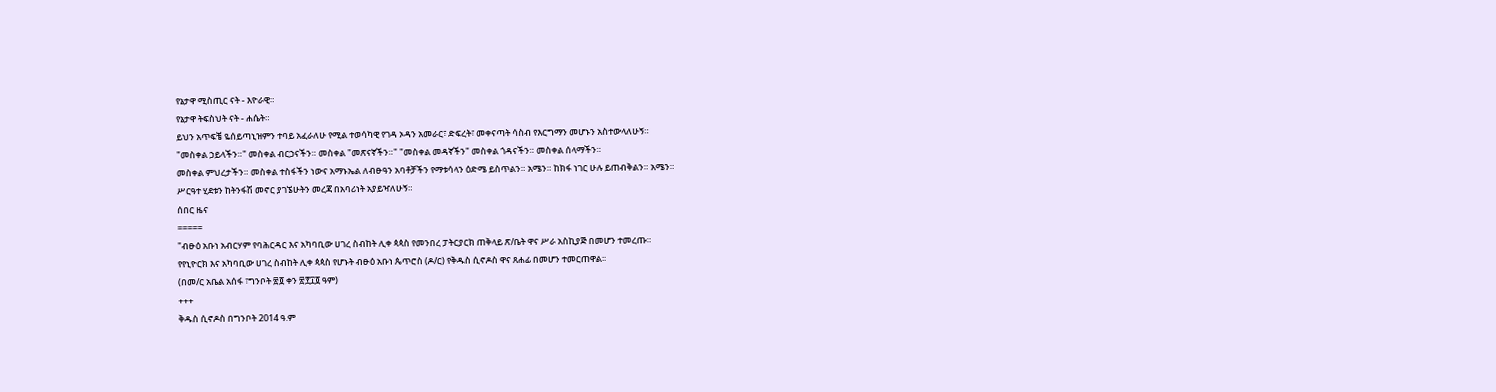የኔታዋ ሚስጢር ናት - እዮራዊ።
የኔታዋ ትፍስህት ናት - ሐሴት።
ይህን አጥፍቼ ዬሰይጣኒዝምን ተባይ አፈራለሁ የሚል ተወሳካዊ የገዳ ኦዳን አመራር፣ ድፍረት፣ መቀናጣት ሳስብ የእርግማን መሆኑን አስተውላለሁኝ።
"መስቀል ኃይላችን።" መስቀል ብርኃናችን። መስቀል "መጽናኛችን።" "መስቀል መዳኛችን" መስቀል ጎዳናችን። መስቀል ሰላማችን።
መስቀል ምህረታችን። መስቀል ተስፋችን ነውና አማኑኤል ለብፁዓን አባቶቻችን የማቱሳላን ዕድሜ ይስጥልን። አሜን። ከክፋ ነገር ሁሉ ይጠብቅልን። አሜን።
ሥርዓተ ሂደቱን ከትንፋሽ መኖር ያገኜሁትን መረጃ በአባሪነት አያይዣለሁኝ።
ሰበር ዜና
=====
"ብፁዕ አቡነ አብርሃም የባሕርዳር እና አካባቢው ሀገረ ስብከት ሊቀ ጳጳስ የመንበረ ፓትርያርክ ጠቅላይ ጽ/ቤት ዋና ሥራ አስኪያጅ በመሆን ተመረጡ።
የየኒዮርክ እና አካባቢው ሀገረ ስብከት ሊቀ ጳጳስ የሆኑት ብፁዕ አቡነ ጴጥሮስ (ዶ/ር) የቅዱስ ሲኖዶስ ዋና ጸሐፊ በመሆን ተመርጠዋል፡፡
(በመ/ር አቤል አሰፋ ፣ግንቦት ፳፬ ቀን ፳፻፲፬ ዓም)
+++
ቅዱስ ሲኖዶስ በግንቦት 2014 ዓ.ም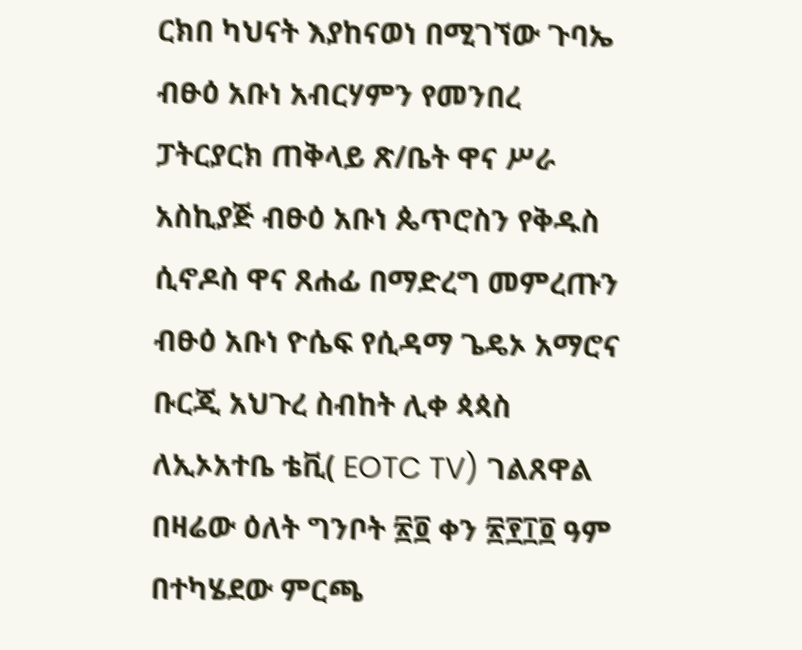ርክበ ካህናት እያከናወነ በሚገኘው ጉባኤ ብፁዕ አቡነ አብርሃምን የመንበረ ፓትርያርክ ጠቅላይ ጽ/ቤት ዋና ሥራ አስኪያጅ ብፁዕ አቡነ ጴጥሮስን የቅዱስ ሲኖዶስ ዋና ጸሐፊ በማድረግ መምረጡን ብፁዕ አቡነ ዮሴፍ የሲዳማ ጌዴኦ አማሮና ቡርጂ አህጉረ ስብከት ሊቀ ጳጳስ ለኢኦአተቤ ቴቪ( EOTC TV) ገልጸዋል በዛሬው ዕለት ግንቦት ፳፬ ቀን ፳፻፲፬ ዓም በተካሄደው ምርጫ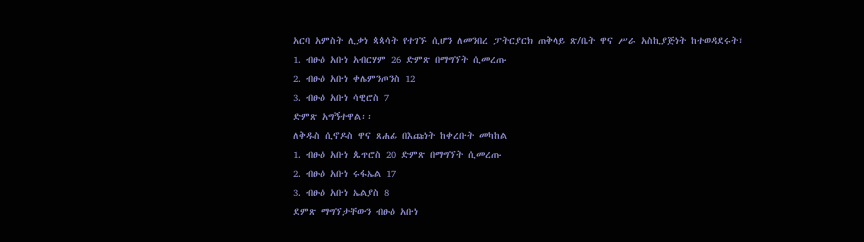አርባ አምስት ሊቃነ ጳጳሳት የተገኙ ሲሆን ለመንበረ ፓትርያርክ ጠቅላይ ጽ/ቤት ዋና ሥራ አስኪያጅነት ከተወዳደሩት፣
1. ብፁዕ አቡነ አብርሃም 26 ድምጽ በማግኘት ሲመረጡ
2. ብፁዕ አቡነ ቀሌምንጦንስ 12
3. ብፁዕ አቡነ ሳዊሮስ 7
ድምጽ አግኝተዋል፡፡
ለቅዱስ ሲኖዶስ ዋና ጸሐፊ በእጩነት ከቀረቡት መካከል
1. ብፁዕ አቡነ ጴጥሮስ 20 ድምጽ በማግኘት ሲመረጡ
2. ብፁዕ አቡነ ሩፋኤል 17
3. ብፁዕ አቡነ ኤልያስ 8
ደምጽ ማግኘታቸውን ብፁዕ አቡነ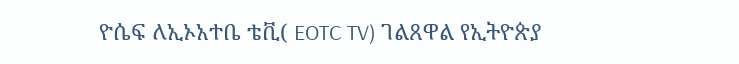ዮሴፍ ለኢኦአተቤ ቴቪ( EOTC TV) ገልጸዋል የኢትዮጵያ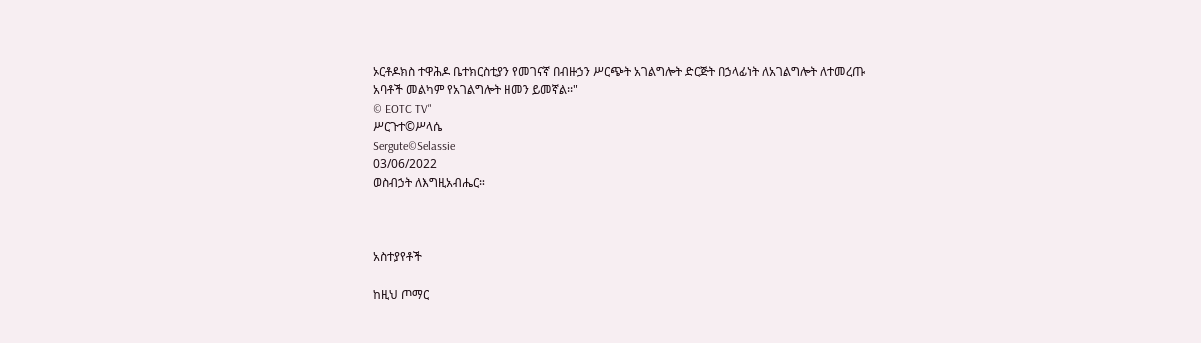ኦርቶዶክስ ተዋሕዶ ቤተክርስቲያን የመገናኛ በብዙኃን ሥርጭት አገልግሎት ድርጅት በኃላፊነት ለአገልግሎት ለተመረጡ አባቶች መልካም የአገልግሎት ዘመን ይመኛል፡፡"
© EOTC TV"
ሥርጉተ©ሥላሴ
Sergute©Selassie
03/06/2022
ወስብኃት ለእግዚአብሔር።



አስተያየቶች

ከዚህ ጦማር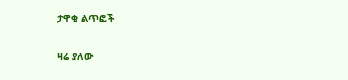ታዋቂ ልጥፎች

ዛሬ ያለው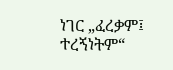ነገር „ፈረቃም፤ ተረኝነትም“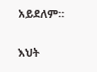አይደለም።

እህት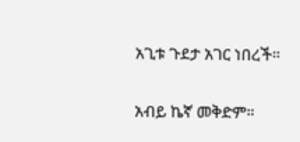አጊቱ ጉደታ አገር ነበረች።

አብይ ኬኛ መቅድም።